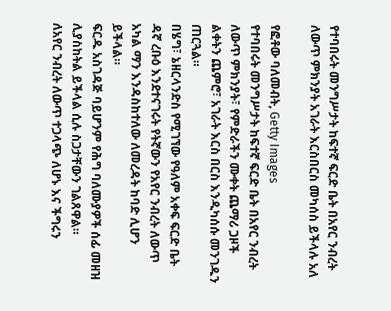የተባበሩት መንግሥታት ከፍተኛ ፍርድ ቤት በአየር ንብረት ለውጥ ምክንያት አገራት እርስበርስ መካሰስ ይችላሉ አለ

የፎቶው ባለመብት, Getty Images
የተባበሩት መንግሥታት ከፍተኛ ፍርድ ቤት በአየር ንብረት ለውጥ ምክንያት፣ የምድራችን ሙቀት ጨማሪ ጋዞች ልቀትን ጨምሮ፣ አገራት እርስ በርስ እንዲካሰሱ መንገዱን ጠርጓል።
በሄግ፣ ኔዘርላንድስ የሚገኘው የዓለም አቀፍ ፍርድ ቤት ዳኛ ረቡዕ እንደተናገሩት የትኛውን የአየር ንብረት ለውጥ አካል ማን እንዳስከተለው ለመረዳት ከባድ ሊሆን ይችላል።
ፍርዱ አስገዳጅ ባይሆንም የሕግ ባለሙያዎች ሰፊ መዘዝ ሊያስከትል ይችላል ሲሉ ስጋታቸውን ገልጸዋል።
ለአየር ንብረት ለውጥ ተጋላጭ ለሆኑ እና ችግሩን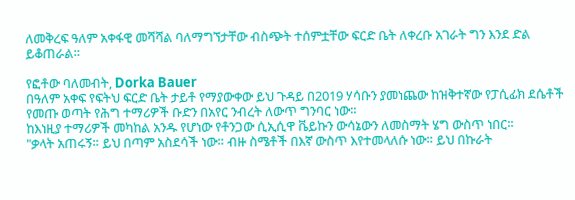ለመቅረፍ ዓለም አቀፋዊ መሻሻል ባለማግኘታቸው ብስጭት ተሰምቷቸው ፍርድ ቤት ለቀረቡ አገራት ግን እንደ ድል ይቆጠራል።

የፎቶው ባለመብት, Dorka Bauer
በዓለም አቀፍ የፍትህ ፍርድ ቤት ታይቶ የማያውቀው ይህ ጉዳይ በ2019 ሃሳቡን ያመነጨው ከዝቅተኛው የፓሲፊክ ደሴቶች የመጡ ወጣት የሕግ ተማሪዎች ቡድን በአየር ንብረት ለውጥ ግንባር ነው።
ከእነዚያ ተማሪዎች መካከል አንዱ የሆነው የቶንጋው ሲኢሲዋ ቬይኩን ውሳኔውን ለመስማት ሄግ ውስጥ ነበር።
"ቃላት አጠሩኝ። ይህ በጣም አስደሳች ነው። ብዙ ስሜቶች በእኛ ውስጥ እየተመላለሱ ነው። ይህ በኩራት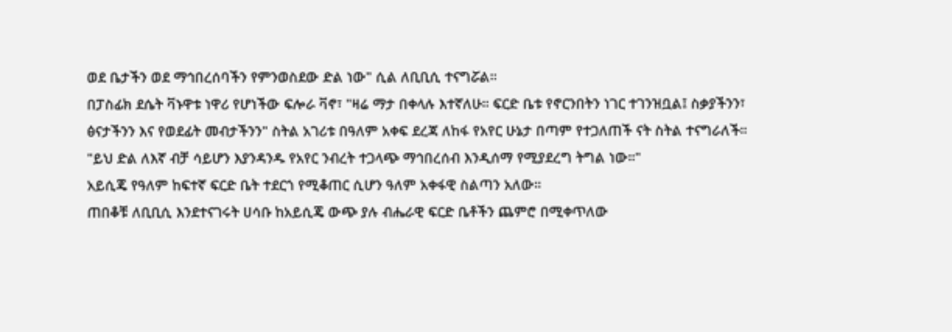ወደ ቤታችን ወደ ማኅበረሰባችን የምንወስደው ድል ነው" ሲል ለቢቢሲ ተናግሯል።
በፓስፊክ ደሴት ቫኑዋቱ ነዋሪ የሆነችው ፍሎራ ቫኖ፣ "ዛሬ ማታ በቀላሉ እተኛለሁ። ፍርድ ቤቱ የኖርንበትን ነገር ተገንዝቧል፤ ስቃያችንን፣ ፅናታችንን እና የወደፊት መብታችንን" ስትል አገሪቱ በዓለም አቀፍ ደረጃ ለከፋ የአየር ሁኔታ በጣም የተጋለጠች ናት ስትል ተናግራለች።
"ይህ ድል ለእኛ ብቻ ሳይሆን እያንዳንዱ የአየር ንብረት ተጋላጭ ማኅበረሰብ እንዲሰማ የሚያደረግ ትግል ነው።"
አይሲጄ የዓለም ከፍተኛ ፍርድ ቤት ተደርጎ የሚቆጠር ሲሆን ዓለም አቀፋዊ ስልጣን አለው።
ጠበቆቹ ለቢቢሲ እንደተናገሩት ሀሳቡ ከአይሲጄ ውጭ ያሉ ብሔራዊ ፍርድ ቤቶችን ጨምሮ በሚቀጥለው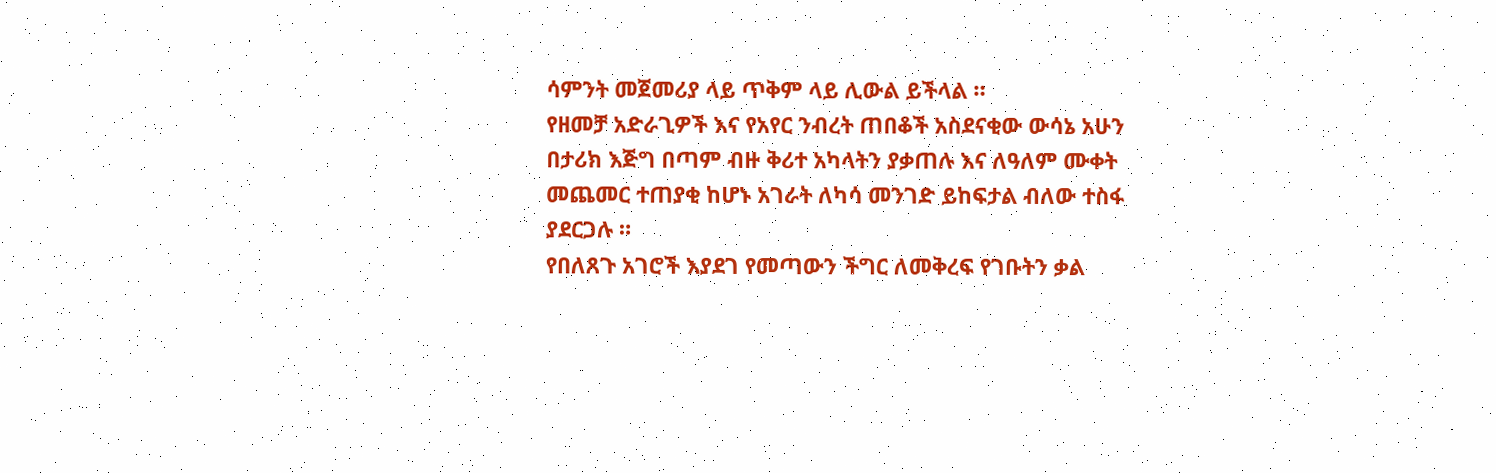ሳምንት መጀመሪያ ላይ ጥቅም ላይ ሊውል ይችላል ።
የዘመቻ አድራጊዎች እና የአየር ንብረት ጠበቆች አስደናቂው ውሳኔ አሁን በታሪክ እጅግ በጣም ብዙ ቅሪተ አካላትን ያቃጠሉ እና ለዓለም ሙቀት መጨመር ተጠያቂ ከሆኑ አገራት ለካሳ መንገድ ይከፍታል ብለው ተስፋ ያደርጋሉ ።
የበለጸጉ አገሮች እያደገ የመጣውን ችግር ለመቅረፍ የገቡትን ቃል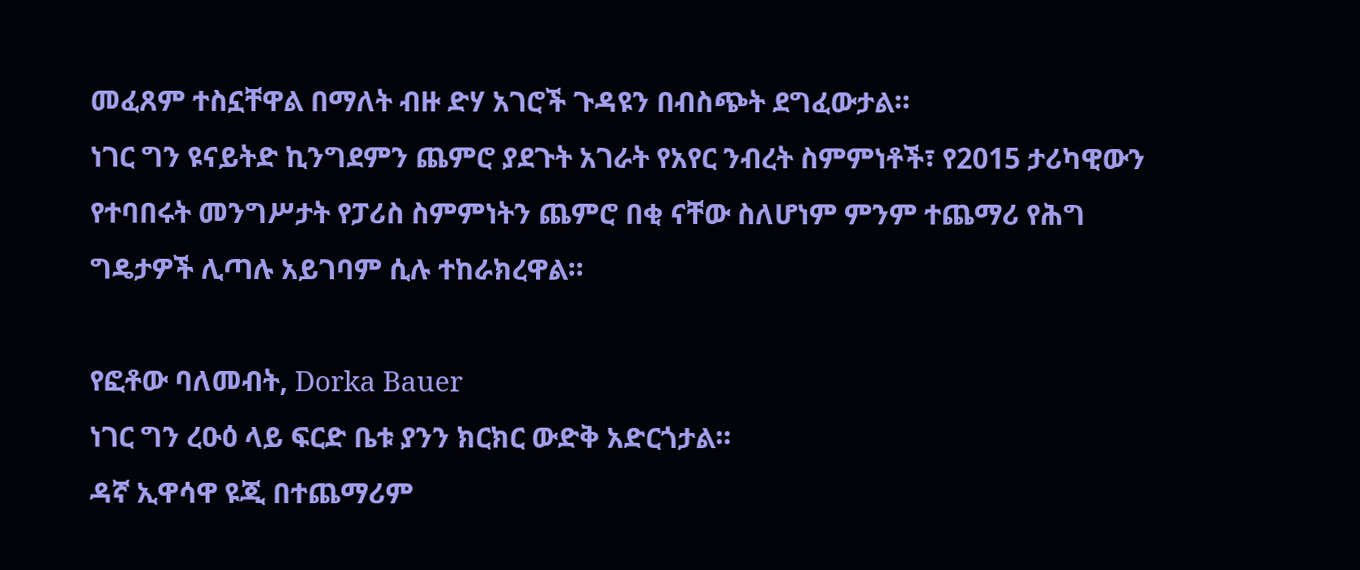መፈጸም ተስኗቸዋል በማለት ብዙ ድሃ አገሮች ጉዳዩን በብስጭት ደግፈውታል።
ነገር ግን ዩናይትድ ኪንግደምን ጨምሮ ያደጉት አገራት የአየር ንብረት ስምምነቶች፣ የ2015 ታሪካዊውን የተባበሩት መንግሥታት የፓሪስ ስምምነትን ጨምሮ በቂ ናቸው ስለሆነም ምንም ተጨማሪ የሕግ ግዴታዎች ሊጣሉ አይገባም ሲሉ ተከራክረዋል።

የፎቶው ባለመብት, Dorka Bauer
ነገር ግን ረዑዕ ላይ ፍርድ ቤቱ ያንን ክርክር ውድቅ አድርጎታል።
ዳኛ ኢዋሳዋ ዩጂ በተጨማሪም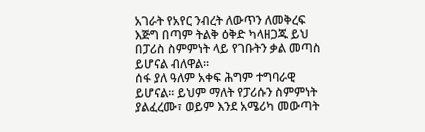አገራት የአየር ንብረት ለውጥን ለመቅረፍ እጅግ በጣም ትልቅ ዕቅድ ካላዘጋጁ ይህ በፓሪስ ስምምነት ላይ የገቡትን ቃል መጣስ ይሆናል ብለዋል።
ሰፋ ያለ ዓለም አቀፍ ሕግም ተግባራዊ ይሆናል። ይህም ማለት የፓሪሱን ስምምነት ያልፈረሙ፣ ወይም እንደ አሜሪካ መውጣት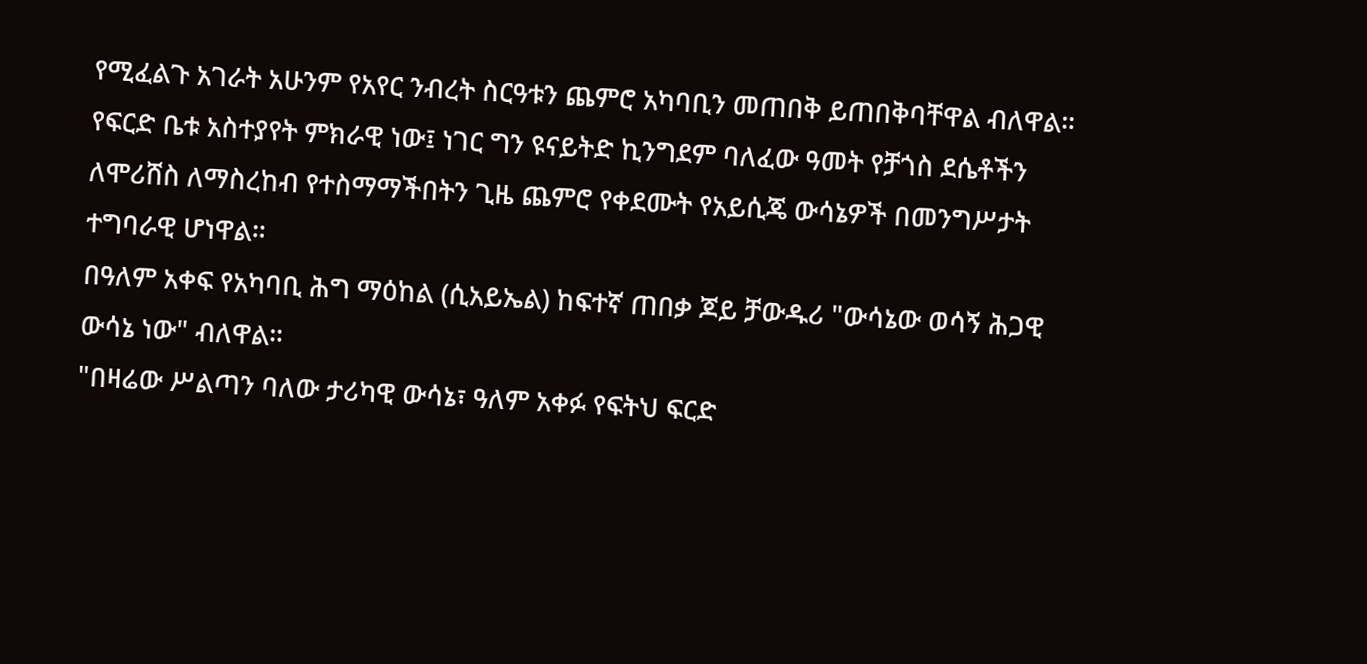የሚፈልጉ አገራት አሁንም የአየር ንብረት ስርዓቱን ጨምሮ አካባቢን መጠበቅ ይጠበቅባቸዋል ብለዋል።
የፍርድ ቤቱ አስተያየት ምክራዊ ነው፤ ነገር ግን ዩናይትድ ኪንግደም ባለፈው ዓመት የቻጎስ ደሴቶችን ለሞሪሸስ ለማስረከብ የተስማማችበትን ጊዜ ጨምሮ የቀደሙት የአይሲጄ ውሳኔዎች በመንግሥታት ተግባራዊ ሆነዋል።
በዓለም አቀፍ የአካባቢ ሕግ ማዕከል (ሲአይኤል) ከፍተኛ ጠበቃ ጆይ ቻውዱሪ "ውሳኔው ወሳኝ ሕጋዊ ውሳኔ ነው" ብለዋል።
"በዛሬው ሥልጣን ባለው ታሪካዊ ውሳኔ፣ ዓለም አቀፉ የፍትህ ፍርድ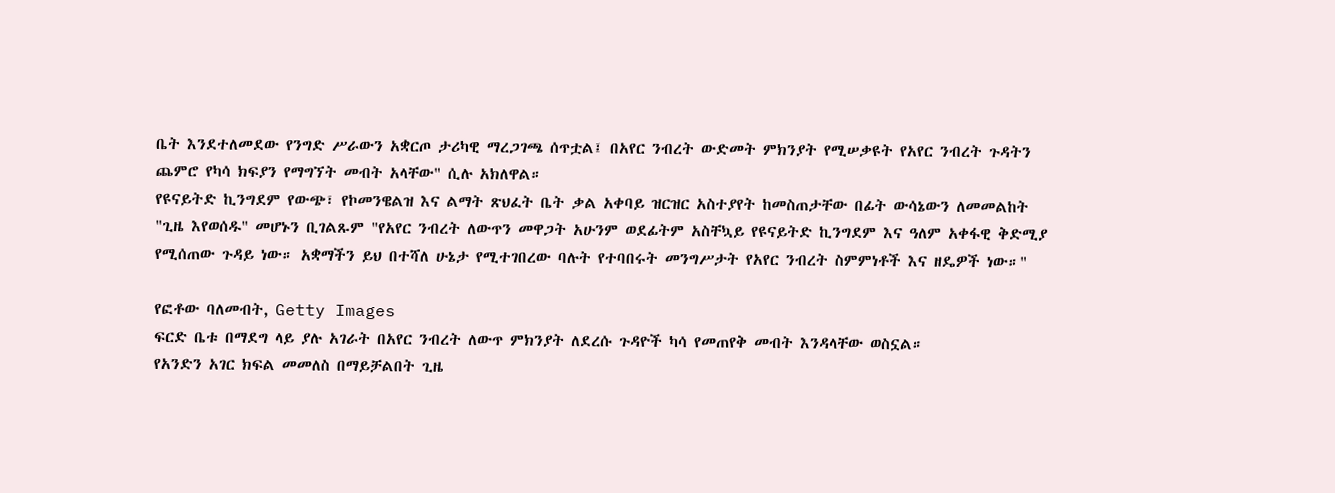ቤት እንደተለመደው የንግድ ሥራውን አቋርጦ ታሪካዊ ማረጋገጫ ሰጥቷል፤ በአየር ንብረት ውድመት ምክንያት የሚሠቃዩት የአየር ንብረት ጉዳትን ጨምሮ የካሳ ክፍያን የማግኘት መብት አላቸው" ሲሉ አክለዋል።
የዩናይትድ ኪንግደም የውጭ፣ የኮመንዌልዝ እና ልማት ጽህፈት ቤት ቃል አቀባይ ዝርዝር አስተያየት ከመስጠታቸው በፊት ውሳኔውን ለመመልከት "ጊዜ እየወሰዱ" መሆኑን ቢገልጹም "የአየር ንብረት ለውጥን መዋጋት አሁንም ወደፊትም አስቸኳይ የዩናይትድ ኪንግደም እና ዓለም አቀፋዊ ቅድሚያ የሚሰጠው ጉዳይ ነው። አቋማችን ይህ በተሻለ ሁኔታ የሚተገበረው ባሉት የተባበሩት መንግሥታት የአየር ንብረት ስምምነቶች እና ዘዴዎች ነው።"

የፎቶው ባለመብት, Getty Images
ፍርድ ቤቱ በማደግ ላይ ያሉ አገራት በአየር ንብረት ለውጥ ምክንያት ለደረሱ ጉዳዮች ካሳ የመጠየቅ መብት እንዳላቸው ወስኗል።
የአንድን አገር ክፍል መመለስ በማይቻልበት ጊዜ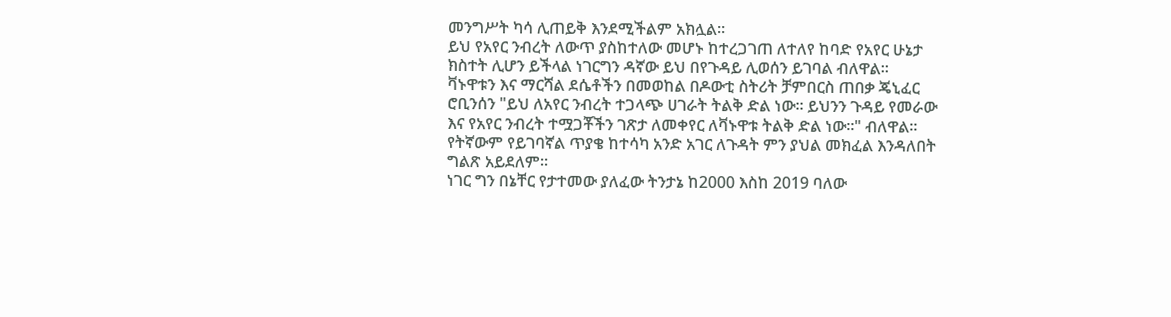መንግሥት ካሳ ሊጠይቅ እንደሚችልም አክሏል።
ይህ የአየር ንብረት ለውጥ ያስከተለው መሆኑ ከተረጋገጠ ለተለየ ከባድ የአየር ሁኔታ ክስተት ሊሆን ይችላል ነገርግን ዳኛው ይህ በየጉዳይ ሊወሰን ይገባል ብለዋል።
ቫኑዋቱን እና ማርሻል ደሴቶችን በመወከል በዶውቲ ስትሪት ቻምበርስ ጠበቃ ጄኒፈር ሮቢንሰን "ይህ ለአየር ንብረት ተጋላጭ ሀገራት ትልቅ ድል ነው። ይህንን ጉዳይ የመራው እና የአየር ንብረት ተሟጋቾችን ገጽታ ለመቀየር ለቫኑዋቱ ትልቅ ድል ነው።" ብለዋል።
የትኛውም የይገባኛል ጥያቄ ከተሳካ አንድ አገር ለጉዳት ምን ያህል መክፈል እንዳለበት ግልጽ አይደለም።
ነገር ግን በኔቸር የታተመው ያለፈው ትንታኔ ከ2000 እስከ 2019 ባለው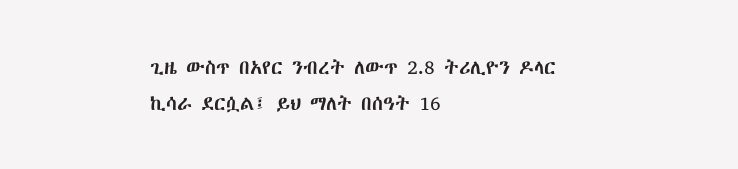ጊዜ ውስጥ በአየር ንብረት ለውጥ 2.8 ትሪሊዮን ዶላር ኪሳራ ደርሷል፤ ይህ ማለት በሰዓት 16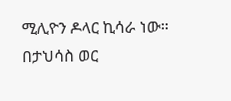ሚሊዮን ዶላር ኪሳራ ነው።
በታህሳስ ወር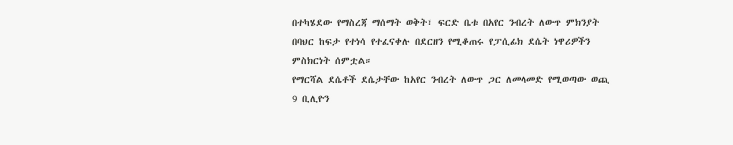በተካሄደው የማስረጃ ማሰማት ወቅት፣ ፍርድ ቤቱ በአየር ንብረት ለውጥ ምክንያት በባህር ከፍታ የተነሳ የተፈናቀሉ በደርዘን የሚቆጠሩ የፓሲፊክ ደሴት ነዋሪዎችን ምስክርነት ሰምቷል።
የማርሻል ደሴቶች ደሴታቸው ከአየር ንብረት ለውጥ ጋር ለመላመድ የሚወጣው ወጪ 9 ቢሊዮን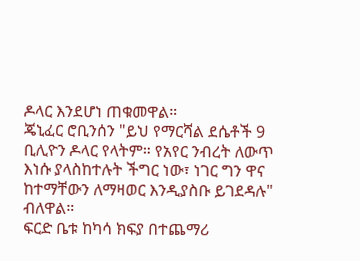ዶላር እንደሆነ ጠቁመዋል።
ጄኒፈር ሮቢንሰን "ይህ የማርሻል ደሴቶች 9 ቢሊዮን ዶላር የላትም። የአየር ንብረት ለውጥ እነሱ ያላስከተሉት ችግር ነው፣ ነገር ግን ዋና ከተማቸውን ለማዛወር እንዲያስቡ ይገደዳሉ" ብለዋል።
ፍርድ ቤቱ ከካሳ ክፍያ በተጨማሪ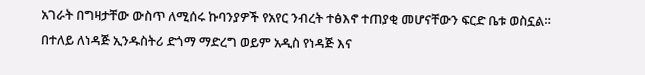አገራት በግዛታቸው ውስጥ ለሚሰሩ ኩባንያዎች የአየር ንብረት ተፅእኖ ተጠያቂ መሆናቸውን ፍርድ ቤቱ ወስኗል።
በተለይ ለነዳጅ ኢንዱስትሪ ድጎማ ማድረግ ወይም አዲስ የነዳጅ እና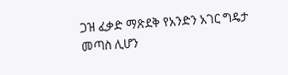ጋዝ ፈቃድ ማጽደቅ የአንድን አገር ግዴታ መጣስ ሊሆን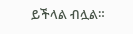ይችላል ብሏል።